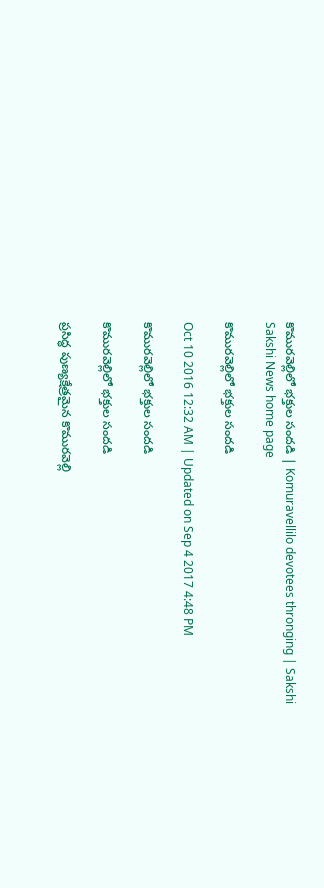కొమురవెల్లిలో భక్తుల సందడి | Komuravellilo devotees thronging | Sakshi
Sakshi News home page

కొమురవెల్లిలో భక్తుల సందడి

Oct 10 2016 12:32 AM | Updated on Sep 4 2017 4:48 PM

కొమురవెల్లిలో భక్తుల సందడి

కొమురవెల్లిలో భక్తుల సందడి

ప్రసిద్ధ పుణ్యక్షేత్రమైన కొమురవెల్లి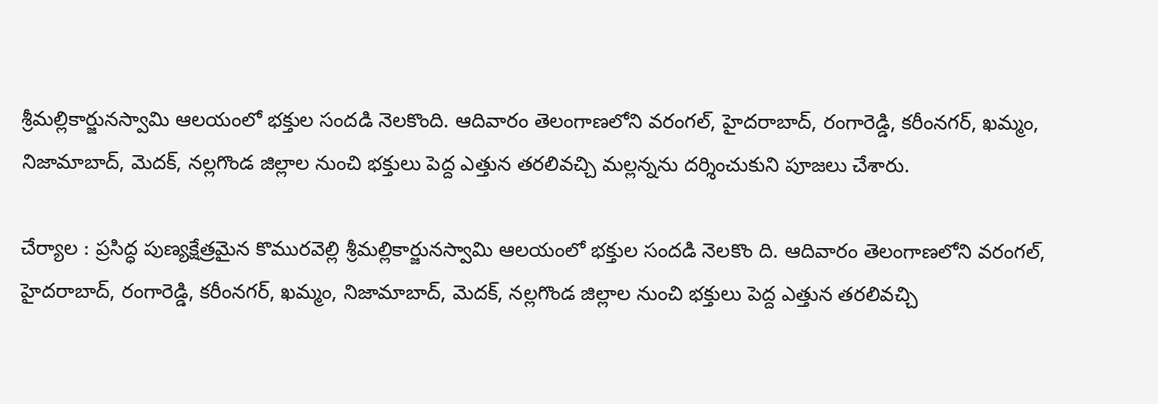శ్రీమల్లికార్జునస్వామి ఆలయంలో భక్తుల సందడి నెలకొంది. ఆదివారం తెలంగాణలోని వరంగల్, హైదరాబాద్, రంగారెడ్డి, కరీంనగర్, ఖమ్మం, నిజామాబాద్, మెదక్, నల్లగొండ జిల్లాల నుంచి భక్తులు పెద్ద ఎత్తున తరలివచ్చి మల్లన్నను దర్శించుకుని పూజలు చేశారు.

చేర్యాల : ప్రసిద్ధ పుణ్యక్షేత్రమైన కొమురవెల్లి శ్రీమల్లికార్జునస్వామి ఆలయంలో భక్తుల సందడి నెలకొం ది. ఆదివారం తెలంగాణలోని వరంగల్, హైదరాబాద్, రంగారెడ్డి, కరీంనగర్, ఖమ్మం, నిజామాబాద్, మెదక్, నల్లగొండ జిల్లాల నుంచి భక్తులు పెద్ద ఎత్తున తరలివచ్చి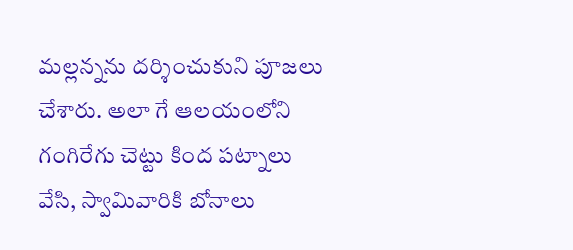మల్లన్నను దర్శించుకుని పూజలు చేశారు. అలా గే ఆలయంలోని గంగిరేగు చెట్టు కింద పట్నాలు వేసి, స్వామివారికి బోనాలు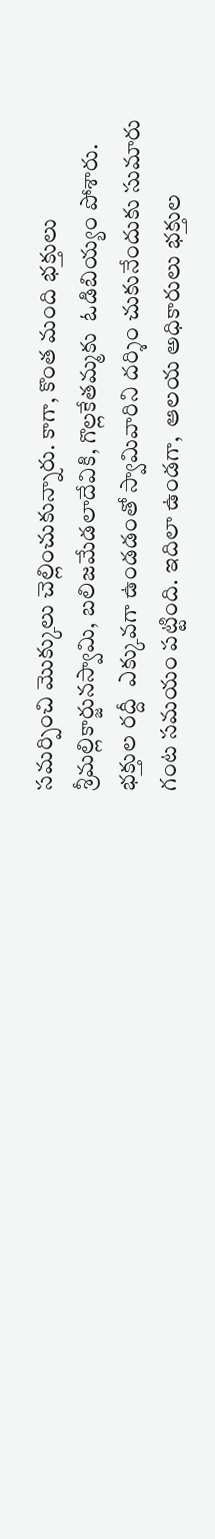సమర్పించి మొక్కులు చెల్లించుకున్నారు. కాగా, కొంత మంది భక్తులు శ్రీమల్లికార్జునస్వామి, బలిజమేడలాదేవికి, గొల్లకేతమ్మకు  ఓడిబియ్యం పోశారు. భక్తుల రద్దీ  ఎక్కువగా ఉండడంతో స్వామివారిని దర్శిం చుకునేందుకు సుమారు గంట సమయం పట్టింది. ఇదిలా ఉండగా,  ఆలయ అధికారులు భక్తుల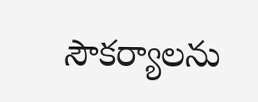సౌకర్యాలను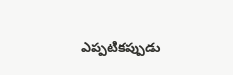ఎప్పటికప్పుడు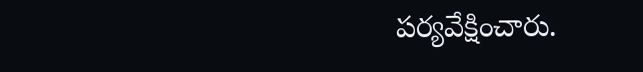పర్యవేక్షించారు.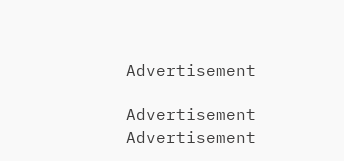Advertisement

Advertisement
Advertisement